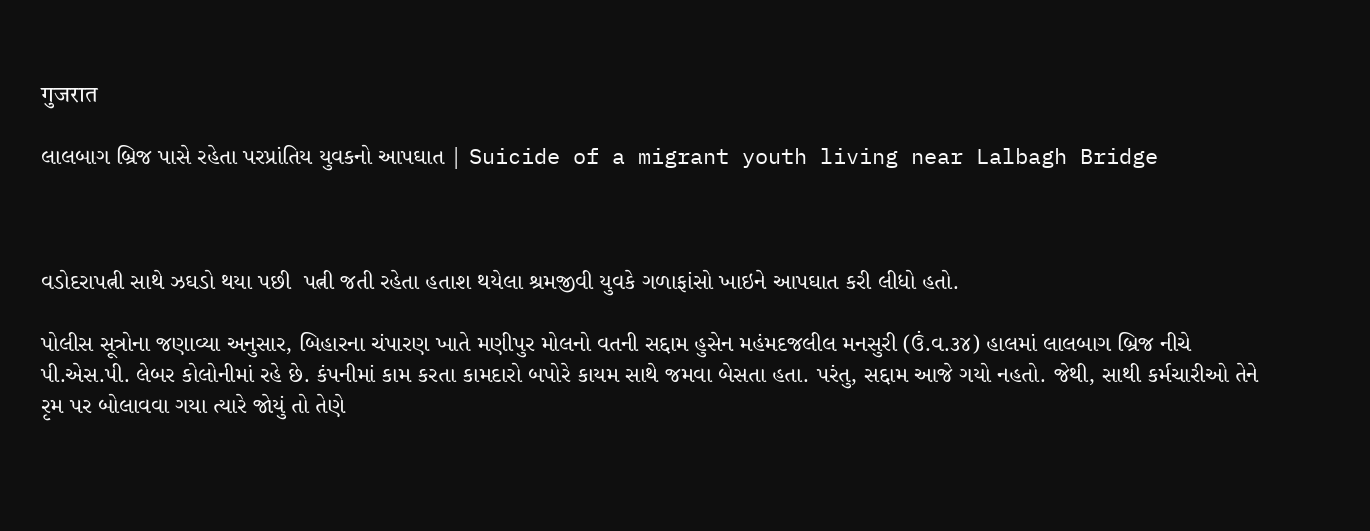गुजरात

લાલબાગ બ્રિજ પાસે રહેતા પરપ્રાંતિય યુવકનો આપઘાત | Suicide of a migrant youth living near Lalbagh Bridge



વડોદરાપત્ની સાથે ઝઘડો થયા પછી  પત્ની જતી રહેતા હતાશ થયેલા શ્રમજીવી યુવકે ગળાફાંસો ખાઇને આપઘાત કરી લીધો હતો.

પોલીસ સૂત્રોના જણાવ્યા અનુસાર, બિહારના ચંપારણ ખાતે મણીપુર મોલનો વતની સદ્દામ હુસેન મહંમદજલીલ મનસુરી (ઉં.વ.૩૪) હાલમાં લાલબાગ બ્રિજ નીચે પી.એસ.પી. લેબર કોલોનીમાં રહે છે. કંપનીમાં કામ કરતા કામદારો બપોરે કાયમ સાથે જમવા બેસતા હતા. પરંતુ, સદ્દામ આજે ગયો નહતો. જેથી, સાથી કર્મચારીઓ તેને રૃમ પર બોલાવવા ગયા ત્યારે જોયું તો તેણે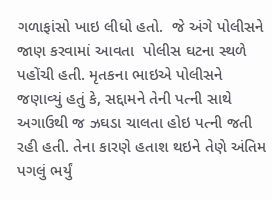ગળાફાંસો ખાઇ લીધો હતો.  જે અંગે પોલીસને જાણ કરવામાં આવતા  પોલીસ ઘટના સ્થળે પહોંચી હતી. મૃતકના ભાઇએ પોલીસને જણાવ્યું હતું કે, સદ્દામને તેની પત્ની સાથે અગાઉથી જ ઝઘડા ચાલતા હોઇ પત્ની જતી રહી હતી. તેના કારણે હતાશ થઇને તેણે અંતિમ પગલું ભર્યું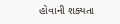હોવાની શક્યતા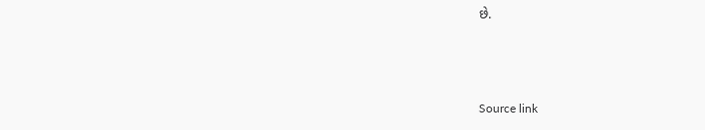છે.



Source link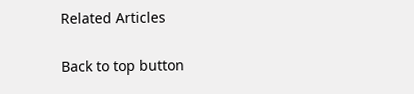Related Articles

Back to top button